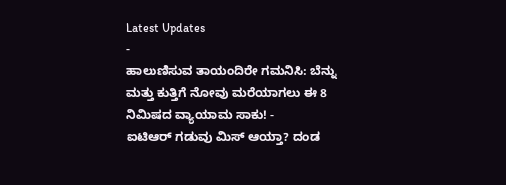Latest Updates
-
ಹಾಲುಣಿಸುವ ತಾಯಂದಿರೇ ಗಮನಿಸಿ: ಬೆನ್ನು ಮತ್ತು ಕುತ್ತಿಗೆ ನೋವು ಮರೆಯಾಗಲು ಈ 8 ನಿಮಿಷದ ವ್ಯಾಯಾಮ ಸಾಕು! -
ಐಟಿಆರ್ ಗಡುವು ಮಿಸ್ ಆಯ್ತಾ? ದಂಡ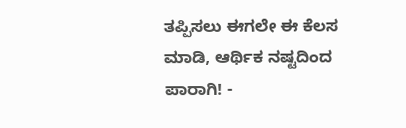ತಪ್ಪಿಸಲು ಈಗಲೇ ಈ ಕೆಲಸ ಮಾಡಿ, ಆರ್ಥಿಕ ನಷ್ಟದಿಂದ ಪಾರಾಗಿ! -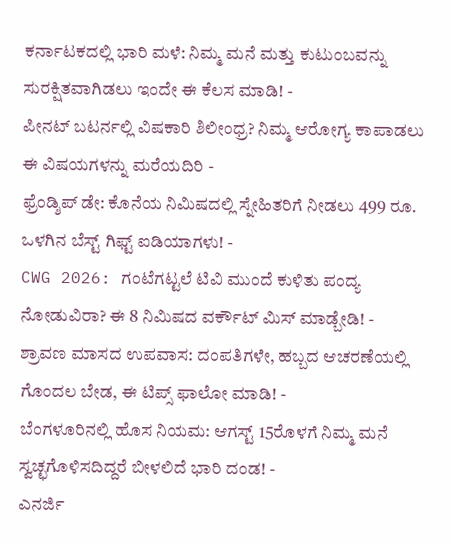ಕರ್ನಾಟಕದಲ್ಲಿ ಭಾರಿ ಮಳೆ: ನಿಮ್ಮ ಮನೆ ಮತ್ತು ಕುಟುಂಬವನ್ನು ಸುರಕ್ಷಿತವಾಗಿಡಲು ಇಂದೇ ಈ ಕೆಲಸ ಮಾಡಿ! -
ಪೀನಟ್ ಬಟರ್ನಲ್ಲಿ ವಿಷಕಾರಿ ಶಿಲೀಂಧ್ರ? ನಿಮ್ಮ ಆರೋಗ್ಯ ಕಾಪಾಡಲು ಈ ವಿಷಯಗಳನ್ನು ಮರೆಯದಿರಿ -
ಫ್ರೆಂಡ್ಶಿಪ್ ಡೇ: ಕೊನೆಯ ನಿಮಿಷದಲ್ಲಿ ಸ್ನೇಹಿತರಿಗೆ ನೀಡಲು 499 ರೂ. ಒಳಗಿನ ಬೆಸ್ಟ್ ಗಿಫ್ಟ್ ಐಡಿಯಾಗಳು! -
CWG 2026: ಗಂಟೆಗಟ್ಟಲೆ ಟಿವಿ ಮುಂದೆ ಕುಳಿತು ಪಂದ್ಯ ನೋಡುವಿರಾ? ಈ 8 ನಿಮಿಷದ ವರ್ಕೌಟ್ ಮಿಸ್ ಮಾಡ್ಬೇಡಿ! -
ಶ್ರಾವಣ ಮಾಸದ ಉಪವಾಸ: ದಂಪತಿಗಳೇ, ಹಬ್ಬದ ಆಚರಣೆಯಲ್ಲಿ ಗೊಂದಲ ಬೇಡ, ಈ ಟಿಪ್ಸ್ ಫಾಲೋ ಮಾಡಿ! -
ಬೆಂಗಳೂರಿನಲ್ಲಿ ಹೊಸ ನಿಯಮ: ಆಗಸ್ಟ್ 15ರೊಳಗೆ ನಿಮ್ಮ ಮನೆ ಸ್ವಚ್ಛಗೊಳಿಸದಿದ್ದರೆ ಬೀಳಲಿದೆ ಭಾರಿ ದಂಡ! -
ಎನರ್ಜಿ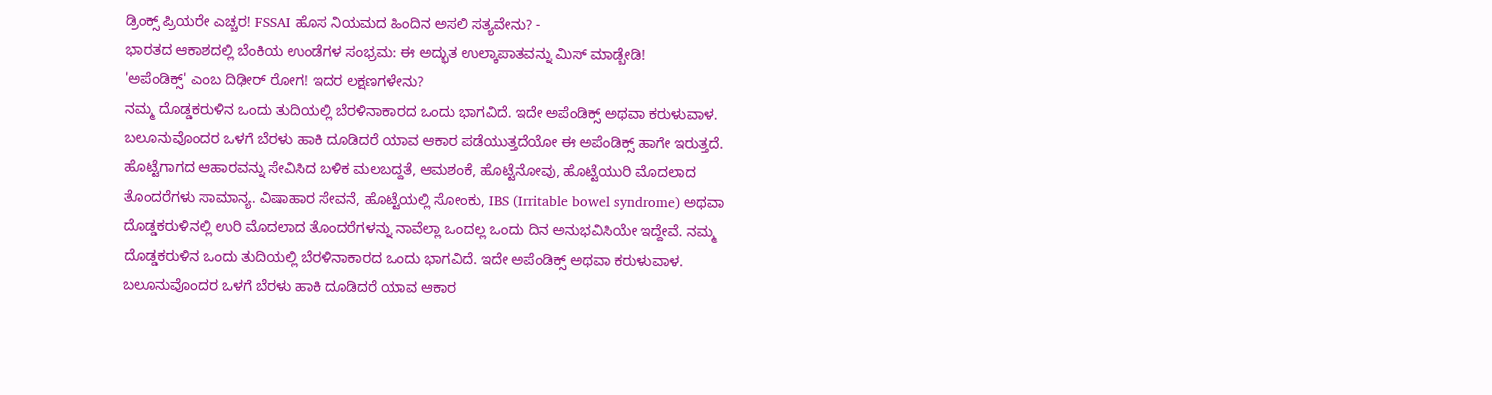ಡ್ರಿಂಕ್ಸ್ ಪ್ರಿಯರೇ ಎಚ್ಚರ! FSSAI ಹೊಸ ನಿಯಮದ ಹಿಂದಿನ ಅಸಲಿ ಸತ್ಯವೇನು? -
ಭಾರತದ ಆಕಾಶದಲ್ಲಿ ಬೆಂಕಿಯ ಉಂಡೆಗಳ ಸಂಭ್ರಮ: ಈ ಅದ್ಭುತ ಉಲ್ಕಾಪಾತವನ್ನು ಮಿಸ್ ಮಾಡ್ಬೇಡಿ!
'ಅಪೆಂಡಿಕ್ಸ್' ಎಂಬ ದಿಢೀರ್ ರೋಗ! ಇದರ ಲಕ್ಷಣಗಳೇನು?
ನಮ್ಮ ದೊಡ್ಡಕರುಳಿನ ಒಂದು ತುದಿಯಲ್ಲಿ ಬೆರಳಿನಾಕಾರದ ಒಂದು ಭಾಗವಿದೆ. ಇದೇ ಅಪೆಂಡಿಕ್ಸ್ ಅಥವಾ ಕರುಳುವಾಳ. ಬಲೂನುವೊಂದರ ಒಳಗೆ ಬೆರಳು ಹಾಕಿ ದೂಡಿದರೆ ಯಾವ ಆಕಾರ ಪಡೆಯುತ್ತದೆಯೋ ಈ ಅಪೆಂಡಿಕ್ಸ್ ಹಾಗೇ ಇರುತ್ತದೆ.
ಹೊಟ್ಟೆಗಾಗದ ಆಹಾರವನ್ನು ಸೇವಿಸಿದ ಬಳಿಕ ಮಲಬದ್ದತೆ, ಆಮಶಂಕೆ, ಹೊಟ್ಟೆನೋವು, ಹೊಟ್ಟೆಯುರಿ ಮೊದಲಾದ ತೊಂದರೆಗಳು ಸಾಮಾನ್ಯ. ವಿಷಾಹಾರ ಸೇವನೆ, ಹೊಟ್ಟೆಯಲ್ಲಿ ಸೋಂಕು, IBS (Irritable bowel syndrome) ಅಥವಾ ದೊಡ್ಡಕರುಳಿನಲ್ಲಿ ಉರಿ ಮೊದಲಾದ ತೊಂದರೆಗಳನ್ನು ನಾವೆಲ್ಲಾ ಒಂದಲ್ಲ ಒಂದು ದಿನ ಅನುಭವಿಸಿಯೇ ಇದ್ದೇವೆ. ನಮ್ಮ ದೊಡ್ಡಕರುಳಿನ ಒಂದು ತುದಿಯಲ್ಲಿ ಬೆರಳಿನಾಕಾರದ ಒಂದು ಭಾಗವಿದೆ. ಇದೇ ಅಪೆಂಡಿಕ್ಸ್ ಅಥವಾ ಕರುಳುವಾಳ. ಬಲೂನುವೊಂದರ ಒಳಗೆ ಬೆರಳು ಹಾಕಿ ದೂಡಿದರೆ ಯಾವ ಆಕಾರ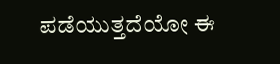ಪಡೆಯುತ್ತದೆಯೋ ಈ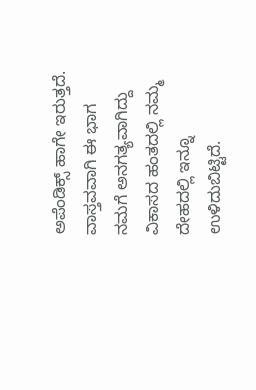ಅಪೆಂಡಿಕ್ಸ್ ಹಾಗೇ ಇರುತ್ತದೆ.
ವಾಸ್ತವವಾಗಿ ಈ ಭಾಗ ನಮಗೆ ಅನಗತ್ಯವಾಗಿದ್ದು ವಿಕಾಸದ ಹಂತದಲ್ಲಿ ನಮ್ಮ ದೇಹದಲ್ಲಿ ಇನ್ನೂ ಉಳಿದುಬಿಟ್ಟಿದೆ.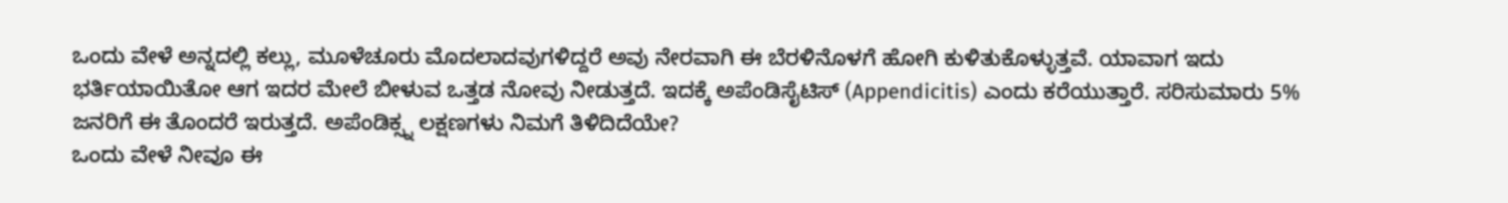ಒಂದು ವೇಳೆ ಅನ್ನದಲ್ಲಿ ಕಲ್ಲು, ಮೂಳೆಚೂರು ಮೊದಲಾದವುಗಳಿದ್ದರೆ ಅವು ನೇರವಾಗಿ ಈ ಬೆರಳಿನೊಳಗೆ ಹೋಗಿ ಕುಳಿತುಕೊಳ್ಳುತ್ತವೆ. ಯಾವಾಗ ಇದು ಭರ್ತಿಯಾಯಿತೋ ಆಗ ಇದರ ಮೇಲೆ ಬೀಳುವ ಒತ್ತಡ ನೋವು ನೀಡುತ್ತದೆ. ಇದಕ್ಕೆ ಅಪೆಂಡಿಸೈಟಿಸ್ (Appendicitis) ಎಂದು ಕರೆಯುತ್ತಾರೆ. ಸರಿಸುಮಾರು 5% ಜನರಿಗೆ ಈ ತೊಂದರೆ ಇರುತ್ತದೆ. ಅಪೆಂಡಿಕ್ಸ್ನ ಲಕ್ಷಣಗಳು ನಿಮಗೆ ತಿಳಿದಿದೆಯೇ?
ಒಂದು ವೇಳೆ ನೀವೂ ಈ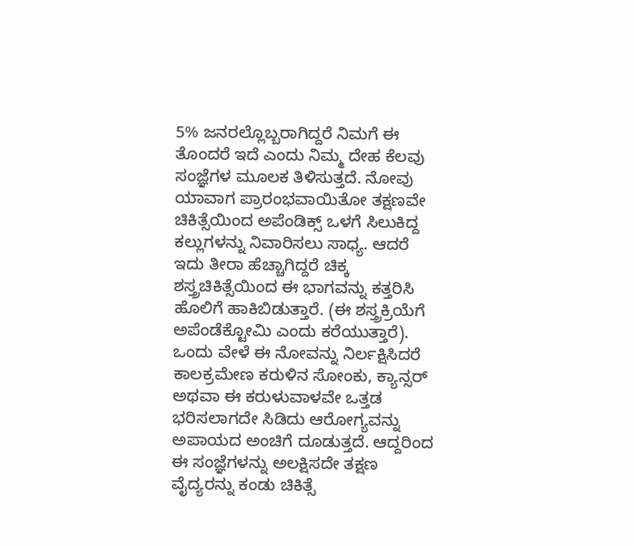5% ಜನರಲ್ಲೊಬ್ಬರಾಗಿದ್ದರೆ ನಿಮಗೆ ಈ ತೊಂದರೆ ಇದೆ ಎಂದು ನಿಮ್ಮ ದೇಹ ಕೆಲವು ಸಂಜ್ಞೆಗಳ ಮೂಲಕ ತಿಳಿಸುತ್ತದೆ. ನೋವು ಯಾವಾಗ ಪ್ರಾರಂಭವಾಯಿತೋ ತಕ್ಷಣವೇ ಚಿಕಿತ್ಸೆಯಿಂದ ಅಪೆಂಡಿಕ್ಸ್ ಒಳಗೆ ಸಿಲುಕಿದ್ದ ಕಲ್ಲುಗಳನ್ನು ನಿವಾರಿಸಲು ಸಾಧ್ಯ. ಆದರೆ ಇದು ತೀರಾ ಹೆಚ್ಚಾಗಿದ್ದರೆ ಚಿಕ್ಕ ಶಸ್ತ್ರಚಿಕಿತ್ಸೆಯಿಂದ ಈ ಭಾಗವನ್ನು ಕತ್ತರಿಸಿ ಹೊಲಿಗೆ ಹಾಕಿಬಿಡುತ್ತಾರೆ. (ಈ ಶಸ್ತ್ರಕ್ರಿಯೆಗೆ ಅಪೆಂಡೆಕ್ಟೋಮಿ ಎಂದು ಕರೆಯುತ್ತಾರೆ).
ಒಂದು ವೇಳೆ ಈ ನೋವನ್ನು ನಿರ್ಲಕ್ಷಿಸಿದರೆ ಕಾಲಕ್ರಮೇಣ ಕರುಳಿನ ಸೋಂಕು, ಕ್ಯಾನ್ಸರ್ ಅಥವಾ ಈ ಕರುಳುವಾಳವೇ ಒತ್ತಡ ಭರಿಸಲಾಗದೇ ಸಿಡಿದು ಆರೋಗ್ಯವನ್ನು ಅಪಾಯದ ಅಂಚಿಗೆ ದೂಡುತ್ತದೆ. ಆದ್ದರಿಂದ ಈ ಸಂಜ್ಞೆಗಳನ್ನು ಅಲಕ್ಷಿಸದೇ ತಕ್ಷಣ ವೈದ್ಯರನ್ನು ಕಂಡು ಚಿಕಿತ್ಸೆ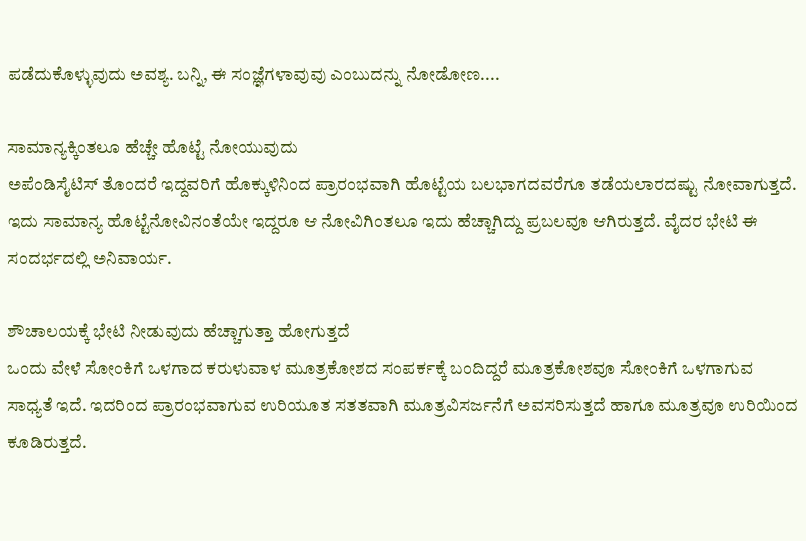ಪಡೆದುಕೊಳ್ಳುವುದು ಅವಶ್ಯ. ಬನ್ನಿ, ಈ ಸಂಜ್ಞೆಗಳಾವುವು ಎಂಬುದನ್ನು ನೋಡೋಣ....

ಸಾಮಾನ್ಯಕ್ಕಿಂತಲೂ ಹೆಚ್ಚೇ ಹೊಟ್ಟೆ ನೋಯುವುದು
ಅಪೆಂಡಿಸೈಟಿಸ್ ತೊಂದರೆ ಇದ್ದವರಿಗೆ ಹೊಕ್ಕುಳಿನಿಂದ ಪ್ರಾರಂಭವಾಗಿ ಹೊಟ್ಟೆಯ ಬಲಭಾಗದವರೆಗೂ ತಡೆಯಲಾರದಷ್ಟು ನೋವಾಗುತ್ತದೆ. ಇದು ಸಾಮಾನ್ಯ ಹೊಟ್ಟೆನೋವಿನಂತೆಯೇ ಇದ್ದರೂ ಆ ನೋವಿಗಿಂತಲೂ ಇದು ಹೆಚ್ಚಾಗಿದ್ದು ಪ್ರಬಲವೂ ಆಗಿರುತ್ತದೆ. ವೈದರ ಭೇಟಿ ಈ ಸಂದರ್ಭದಲ್ಲಿ ಅನಿವಾರ್ಯ.

ಶೌಚಾಲಯಕ್ಕೆ ಭೇಟಿ ನೀಡುವುದು ಹೆಚ್ಚಾಗುತ್ತಾ ಹೋಗುತ್ತದೆ
ಒಂದು ವೇಳೆ ಸೋಂಕಿಗೆ ಒಳಗಾದ ಕರುಳುವಾಳ ಮೂತ್ರಕೋಶದ ಸಂಪರ್ಕಕ್ಕೆ ಬಂದಿದ್ದರೆ ಮೂತ್ರಕೋಶವೂ ಸೋಂಕಿಗೆ ಒಳಗಾಗುವ ಸಾಧ್ಯತೆ ಇದೆ. ಇದರಿಂದ ಪ್ರಾರಂಭವಾಗುವ ಉರಿಯೂತ ಸತತವಾಗಿ ಮೂತ್ರವಿಸರ್ಜನೆಗೆ ಅವಸರಿಸುತ್ತದೆ ಹಾಗೂ ಮೂತ್ರವೂ ಉರಿಯಿಂದ ಕೂಡಿರುತ್ತದೆ.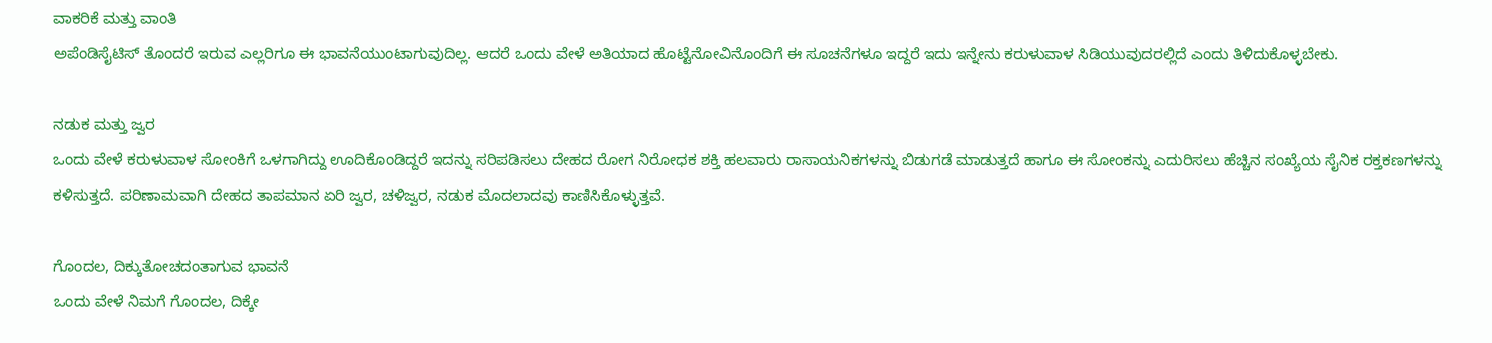ವಾಕರಿಕೆ ಮತ್ತು ವಾಂತಿ
ಅಪೆಂಡಿಸೈಟಿಸ್ ತೊಂದರೆ ಇರುವ ಎಲ್ಲರಿಗೂ ಈ ಭಾವನೆಯುಂಟಾಗುವುದಿಲ್ಲ. ಆದರೆ ಒಂದು ವೇಳೆ ಅತಿಯಾದ ಹೊಟ್ಟೆನೋವಿನೊಂದಿಗೆ ಈ ಸೂಚನೆಗಳೂ ಇದ್ದರೆ ಇದು ಇನ್ನೇನು ಕರುಳುವಾಳ ಸಿಡಿಯುವುದರಲ್ಲಿದೆ ಎಂದು ತಿಳಿದುಕೊಳ್ಳಬೇಕು.

ನಡುಕ ಮತ್ತು ಜ್ವರ
ಒಂದು ವೇಳೆ ಕರುಳುವಾಳ ಸೋಂಕಿಗೆ ಒಳಗಾಗಿದ್ದು ಊದಿಕೊಂಡಿದ್ದರೆ ಇದನ್ನು ಸರಿಪಡಿಸಲು ದೇಹದ ರೋಗ ನಿರೋಧಕ ಶಕ್ತಿ ಹಲವಾರು ರಾಸಾಯನಿಕಗಳನ್ನು ಬಿಡುಗಡೆ ಮಾಡುತ್ತದೆ ಹಾಗೂ ಈ ಸೋಂಕನ್ನು ಎದುರಿಸಲು ಹೆಚ್ಚಿನ ಸಂಖ್ಯೆಯ ಸೈನಿಕ ರಕ್ತಕಣಗಳನ್ನು ಕಳಿಸುತ್ತದೆ. ಪರಿಣಾಮವಾಗಿ ದೇಹದ ತಾಪಮಾನ ಏರಿ ಜ್ವರ, ಚಳಿಜ್ವರ, ನಡುಕ ಮೊದಲಾದವು ಕಾಣಿಸಿಕೊಳ್ಳುತ್ತವೆ.

ಗೊಂದಲ, ದಿಕ್ಕುತೋಚದಂತಾಗುವ ಭಾವನೆ
ಒಂದು ವೇಳೆ ನಿಮಗೆ ಗೊಂದಲ, ದಿಕ್ಕೇ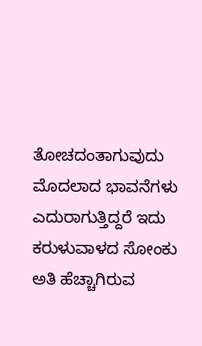ತೋಚದಂತಾಗುವುದು ಮೊದಲಾದ ಭಾವನೆಗಳು ಎದುರಾಗುತ್ತಿದ್ದರೆ ಇದು ಕರುಳುವಾಳದ ಸೋಂಕು ಅತಿ ಹೆಚ್ಚಾಗಿರುವ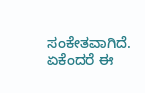ಸಂಕೇತವಾಗಿದೆ. ಏಕೆಂದರೆ ಈ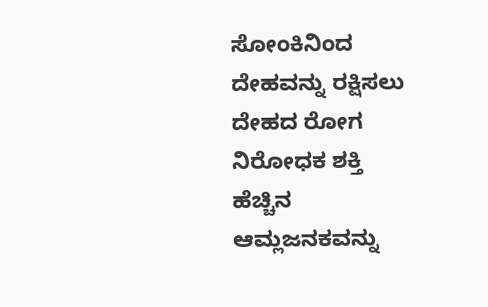ಸೋಂಕಿನಿಂದ ದೇಹವನ್ನು ರಕ್ಷಿಸಲು ದೇಹದ ರೋಗ ನಿರೋಧಕ ಶಕ್ತಿ ಹೆಚ್ಚಿನ ಆಮ್ಲಜನಕವನ್ನು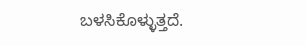ಬಳಸಿಕೊಳ್ಳುತ್ತದೆ.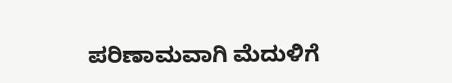ಪರಿಣಾಮವಾಗಿ ಮೆದುಳಿಗೆ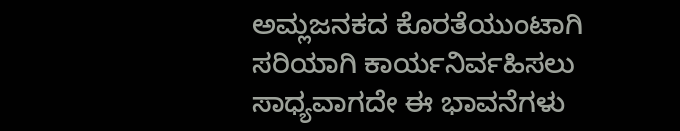ಅಮ್ಲಜನಕದ ಕೊರತೆಯುಂಟಾಗಿ ಸರಿಯಾಗಿ ಕಾರ್ಯನಿರ್ವಹಿಸಲು ಸಾಧ್ಯವಾಗದೇ ಈ ಭಾವನೆಗಳು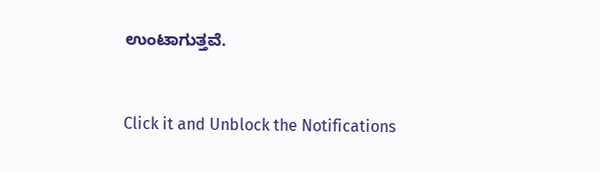ಉಂಟಾಗುತ್ತವೆ.



Click it and Unblock the Notifications